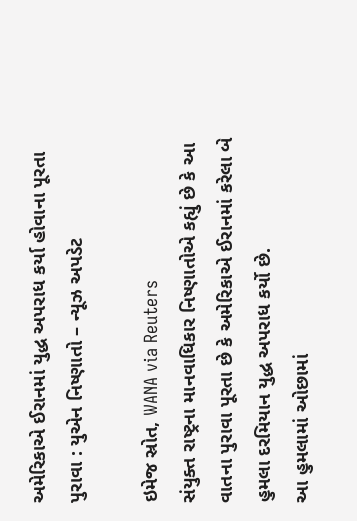અમેરિકાએ ઈરાનમાં યુદ્ધ અપરાધ કર્યા હોવાના પૂરતા પુરાવા : યુએન નિષ્ણાતો – ન્યૂઝ અપડેટ

ઇમેજ સ્રોત, WANA via Reuters
સંયુક્ત રાષ્ટ્રના માનવાધિકાર નિષ્ણાતોએ કહ્યું છે કે આ વાતના પુરાવા પૂરતા છે કે અમેરિકાએ ઈરાનમાં કરેલા બે હુમલા દરમિયાન યુદ્ધ અપરાધ કર્યો છે.
આ હુમલામાં ઓછામાં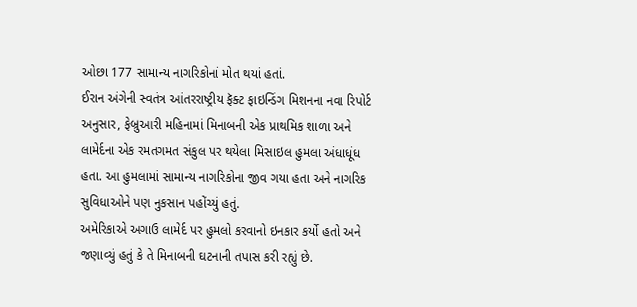ઓછા 177 સામાન્ય નાગરિકોનાં મોત થયાં હતાં.
ઈરાન અંગેની સ્વતંત્ર આંતરરાષ્ટ્રીય ફૅક્ટ ફાઇન્ડિંગ મિશનના નવા રિપોર્ટ અનુસાર, ફેબ્રુઆરી મહિનામાં મિનાબની એક પ્રાથમિક શાળા અને લામેર્દના એક રમતગમત સંકુલ પર થયેલા મિસાઇલ હુમલા અંધાધૂંધ હતા. આ હુમલામાં સામાન્ય નાગરિકોના જીવ ગયા હતા અને નાગરિક સુવિધાઓને પણ નુકસાન પહોંચ્યું હતું.
અમેરિકાએ અગાઉ લામેર્દ પર હુમલો કરવાનો ઇનકાર કર્યો હતો અને જણાવ્યું હતું કે તે મિનાબની ઘટનાની તપાસ કરી રહ્યું છે.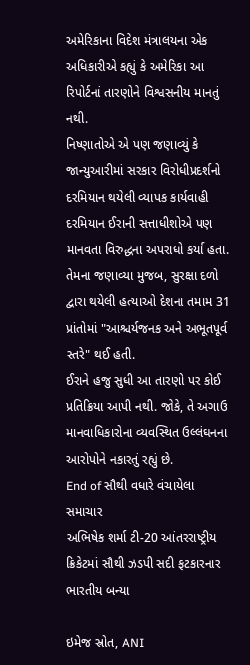અમેરિકાના વિદેશ મંત્રાલયના એક અધિકારીએ કહ્યું કે અમેરિકા આ રિપોર્ટનાં તારણોને વિશ્વસનીય માનતું નથી.
નિષ્ણાતોએ એ પણ જણાવ્યું કે જાન્યુઆરીમાં સરકાર વિરોધીપ્રદર્શનો દરમિયાન થયેલી વ્યાપક કાર્યવાહી દરમિયાન ઈરાની સત્તાધીશોએ પણ માનવતા વિરુદ્ધના અપરાધો કર્યા હતા.
તેમના જણાવ્યા મુજબ, સુરક્ષા દળો દ્વારા થયેલી હત્યાઓ દેશના તમામ 31 પ્રાંતોમાં "આશ્ચર્યજનક અને અભૂતપૂર્વ સ્તરે" થઈ હતી.
ઈરાને હજુ સુધી આ તારણો પર કોઈ પ્રતિક્રિયા આપી નથી. જોકે, તે અગાઉ માનવાધિકારોના વ્યવસ્થિત ઉલ્લંઘનના આરોપોને નકારતું રહ્યું છે.
End of સૌથી વધારે વંચાયેલા સમાચાર
અભિષેક શર્મા ટી-20 આંતરરાષ્ટ્રીય ક્રિકેટમાં સૌથી ઝડપી સદી ફટકારનાર ભારતીય બન્યા

ઇમેજ સ્રોત, ANI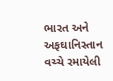ભારત અને અફઘાનિસ્તાન વચ્ચે રમાયેલી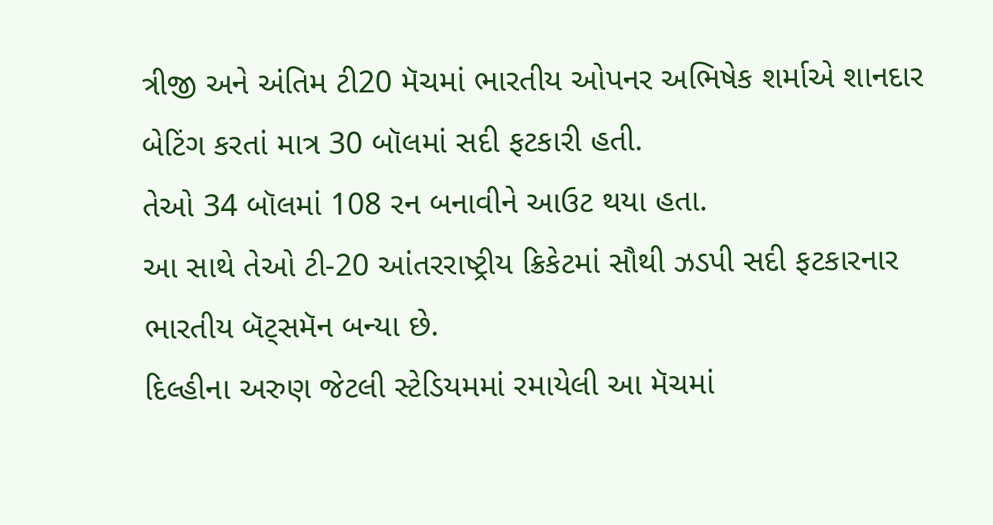ત્રીજી અને અંતિમ ટી20 મૅચમાં ભારતીય ઓપનર અભિષેક શર્માએ શાનદાર બેટિંગ કરતાં માત્ર 30 બૉલમાં સદી ફટકારી હતી.
તેઓ 34 બૉલમાં 108 રન બનાવીને આઉટ થયા હતા.
આ સાથે તેઓ ટી-20 આંતરરાષ્ટ્રીય ક્રિકેટમાં સૌથી ઝડપી સદી ફટકારનાર ભારતીય બૅટ્સમૅન બન્યા છે.
દિલ્હીના અરુણ જેટલી સ્ટેડિયમમાં રમાયેલી આ મૅચમાં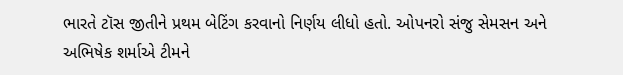ભારતે ટૉસ જીતીને પ્રથમ બેટિંગ કરવાનો નિર્ણય લીધો હતો. ઓપનરો સંજુ સેમસન અને અભિષેક શર્માએ ટીમને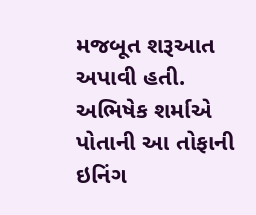મજબૂત શરૂઆત અપાવી હતી.
અભિષેક શર્માએ પોતાની આ તોફાની ઇનિંગ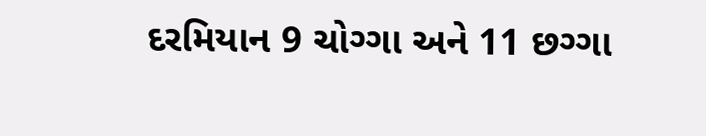દરમિયાન 9 ચોગ્ગા અને 11 છગ્ગા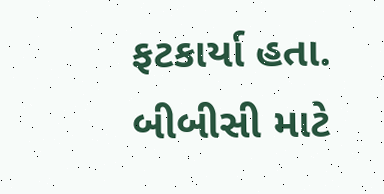ફટકાર્યા હતા.
બીબીસી માટે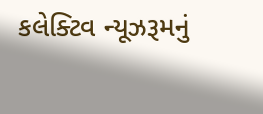કલેક્ટિવ ન્યૂઝરૂમનું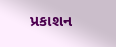પ્રકાશન